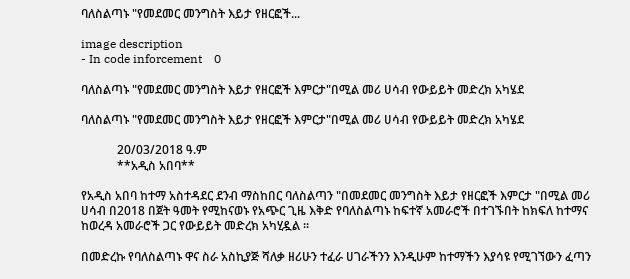ባለስልጣኑ "የመደመር መንግስት እይታ የዘርፎች...

image description
- In code inforcement    0

ባለስልጣኑ "የመደመር መንግስት እይታ የዘርፎች እምርታ"በሚል መሪ ሀሳብ የውይይት መድረክ አካሄደ

ባለስልጣኑ "የመደመር መንግስት እይታ የዘርፎች እምርታ"በሚል መሪ ሀሳብ የውይይት መድረክ አካሄደ

            20/03/2018 ዓ.ም
            **አዲስ አበባ**

የአዲስ አበባ ከተማ አስተዳደር ደንብ ማስከበር ባለስልጣን "በመደመር መንግስት እይታ የዘርፎች እምርታ "በሚል መሪ ሀሳብ በ2018 በጀት ዓመት የሚከናወኑ የአጭር ጊዜ እቅድ የባለስልጣኑ ከፍተኛ አመራሮች በተገኙበት ከክፍለ ከተማና ከወረዳ አመራሮች ጋር የውይይት መድረክ አካሂዷል ።

በመድረኩ የባለስልጣኑ ዋና ስራ አስኪያጅ ሻለቃ ዘሪሁን ተፈራ ሀገራችንን እንዲሁም ከተማችን እያሳዩ የሚገኘውን ፈጣን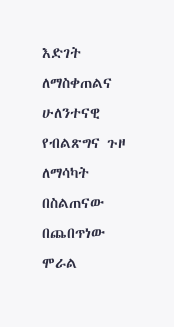እድገት ለማስቀጠልና ሁለንተናዊ የብልጽግና ጉዞ ለማሳካት በስልጠናው በጨበጥነው ሞራል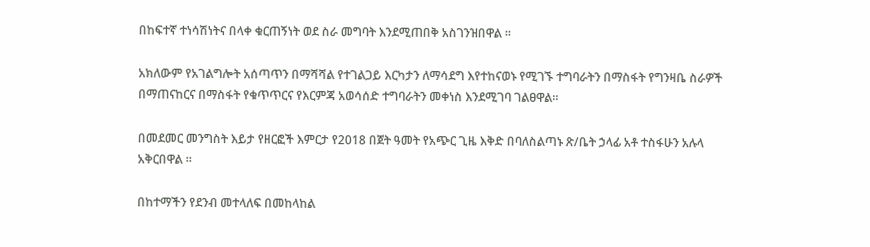በከፍተኛ ተነሳሽነትና በላቀ ቁርጠኝነት ወደ ስራ መግባት እንደሚጠበቅ አስገንዝበዋል ።

አክለውም የአገልግሎት አሰጣጥን በማሻሻል የተገልጋይ እርካታን ለማሳደግ እየተከናወኑ የሚገኙ ተግባራትን በማስፋት የግንዛቤ ስራዎች በማጠናከርና በማስፋት የቁጥጥርና የእርምጃ አወሳሰድ ተግባራትን መቀነስ እንደሚገባ ገልፀዋል።

በመደመር መንግስት እይታ የዘርፎች እምርታ የ2018 በጀት ዓመት የአጭር ጊዜ እቅድ በባለስልጣኑ ጽ/ቤት ኃላፊ አቶ ተስፋሁን አሉላ አቅርበዋል ።

በከተማችን የደንብ መተላለፍ በመከላከል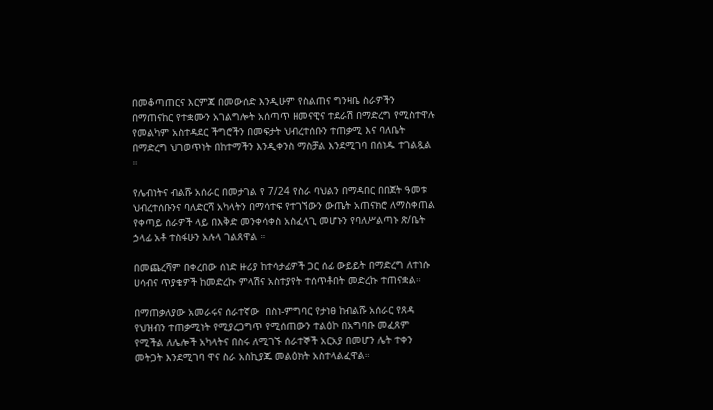በመቆጣጠርና እርምጃ በመውሰድ እንዲሁም የስልጠና ግንዛቤ ስራዎችን በማጠናከር የተቋሙን አገልግሎት አሰጣጥ ዘመናዊና ተደራሽ በማድረግ የሚስተዋሉ የመልካም አስተዳደር ችግሮችን በመፍታት ህብረተሰቡን ተጠቃሚ እና ባለቤት በማድረግ ህገወጥነት በከተማችን እንዲቀንስ ማስቻል እንደሚገባ በሰነዱ ተገልጿል ።

የሌብነትና ብልሹ አሰራር በመታገል የ 7/24 የስራ ባህልን በማዳበር በበጀት ዓመቱ ህብረተሰቡንና ባለድርሻ አካላትን በማሳተፍ የተገኘውን ውጤት አጠናክሮ ለማስቀጠል የቀጣይ ሰራዎች ላይ በእቅድ መንቀሳቀስ አስፈላጊ መሆኑን የባለሥልጣኑ ጽ/ቤት ኃላፊ አቶ ተስፋሁን አሉላ ገልጸዋል ።

በመጨረሻም በቀረበው ሰነድ ዙሪያ ከተሳታፊዎች ጋር ሰፊ ውይይት በማድረግ ለተነሱ ሀሳብና ጥያቄዎች ከመድረኩ ምላሽና አስተያየት ተሰጥቶበት መድረኩ ተጠናቋል።

በማጠቃለያው አመራሩና ሰራተኛው  በስነ-ምግባር የታነፀ ከብልሹ አሰራር የጸዳ  የህዝብን ተጠቃሚነት የሚያረጋግጥ የሚሰጠውን ተልዕኮ በአግባቡ መፈጸም የሚችል ለሌሎች አካላትና በስሩ ለሚገኙ ሰራተኞች አርአያ በመሆን ሌት ተቀን መትጋት እንደሚገባ ዋና ስራ አስኪያጁ መልዕክት አስተላልፈዋል።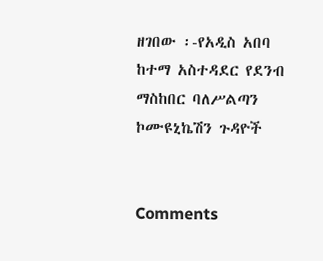ዘገበው ፡-የአዲስ አበባ ከተማ አስተዳደር የደንብ ማስከበር ባለሥልጣን ኮሙዩኒኬሽን ጉዳዮች


Comments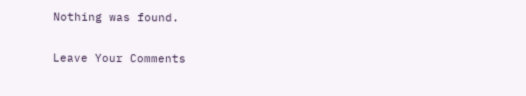Nothing was found.

Leave Your Comments